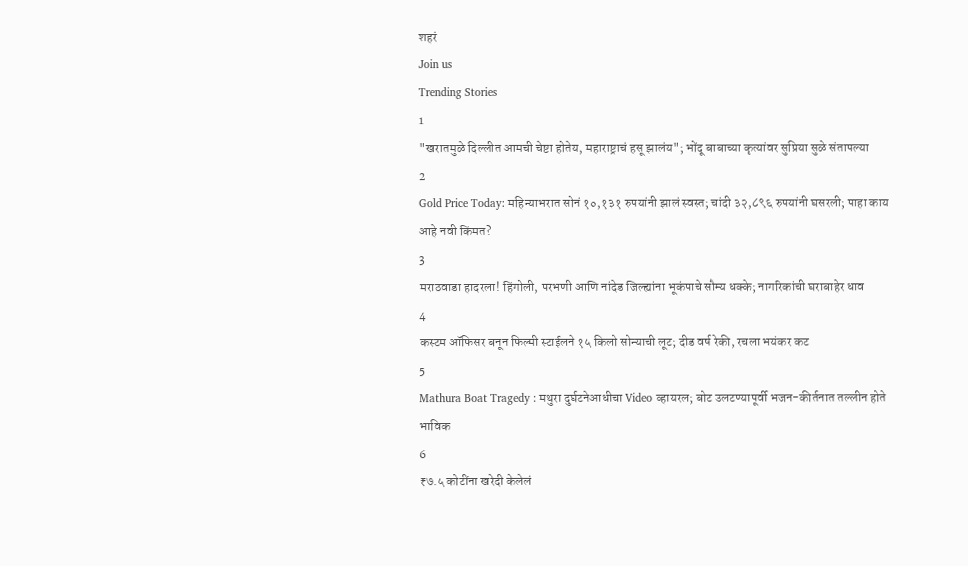शहरं
Join us
Trending Stories
1
"खरातमुळे दिल्लीत आमची चेष्टा होतेय, महाराष्ट्राचं हसू झालंय"; भोंदू बाबाच्या कृत्यांवर सुप्रिया सुळे संतापल्या
2
Gold Price Today: महिन्याभरात सोनं १०,१३१ रुपयांनी झालं स्वस्त; चांदी ३२,८९६ रुपयांनी घसरली; पाहा काय आहे नवी किंमत?
3
मराठवाडा हादरला! हिंगोली, परभणी आणि नांदेड जिल्ह्यांना भूकंपाचे सौम्य धक्के; नागरिकांची घराबाहेर धाव
4
कस्टम ऑफिसर बनून फिल्मी स्टाईलने १५ किलो सोन्याची लूट; दीड वर्ष रेकी, रचला भयंकर कट
5
Mathura Boat Tragedy : मथुरा दुर्घटनेआधीचा Video व्हायरल; बोट उलटण्यापूर्वी भजन-कीर्तनात तल्लीन होते भाविक
6
₹७.५ कोटींना खरेदी केलेलं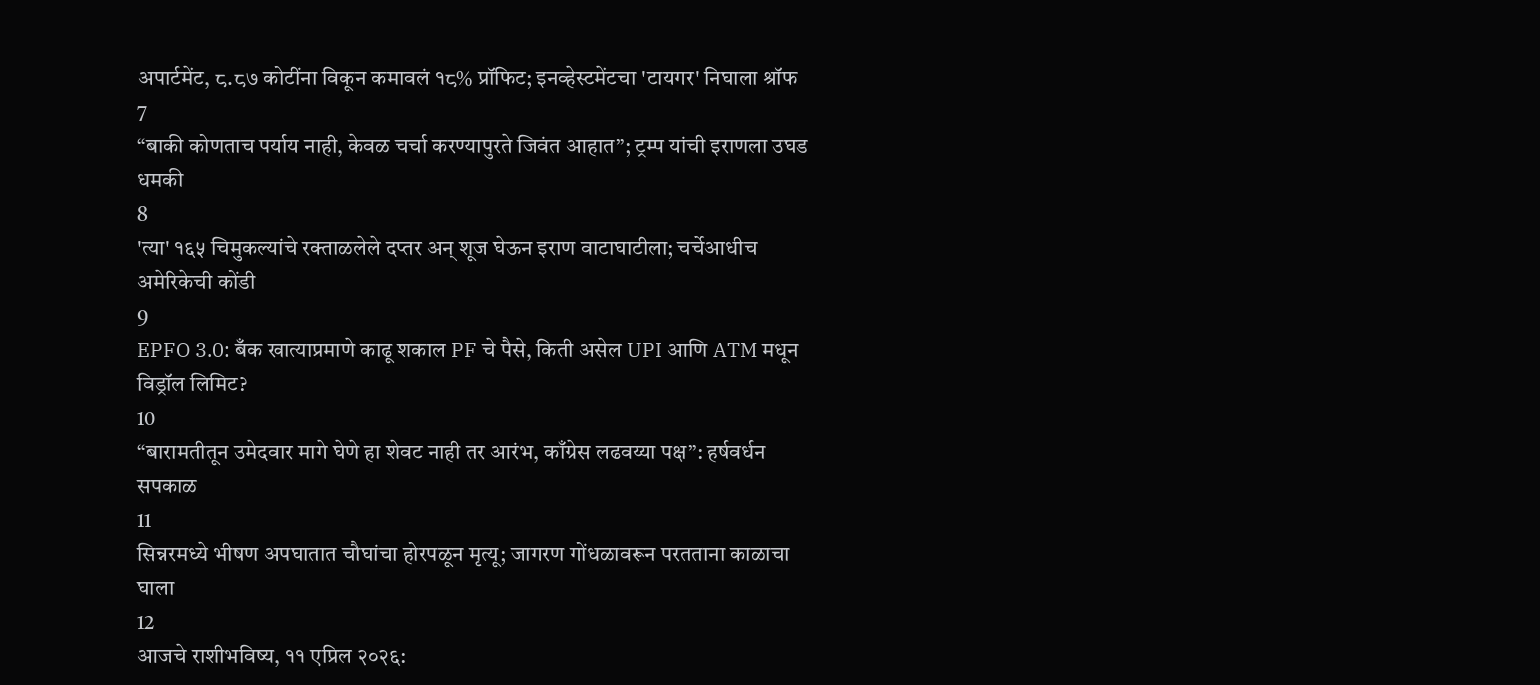अपार्टमेंट, ८.८७ कोटींना विकून कमावलं १८% प्रॉफिट; इनव्हेस्टमेंटचा 'टायगर' निघाला श्रॉफ
7
“बाकी कोणताच पर्याय नाही, केवळ चर्चा करण्यापुरते जिवंत आहात”; ट्रम्प यांची इराणला उघड धमकी
8
'त्या' १६५ चिमुकल्यांचे रक्ताळलेले दप्तर अन् शूज घेऊन इराण वाटाघाटीला; चर्चेआधीच अमेरिकेची कोंडी
9
EPFO 3.0: बँक खात्याप्रमाणे काढू शकाल PF चे पैसे, किती असेल UPI आणि ATM मधून विड्रॉल लिमिट?
10
“बारामतीतून उमेदवार मागे घेणे हा शेवट नाही तर आरंभ, काँग्रेस लढवय्या पक्ष”: हर्षवर्धन सपकाळ
11
सिन्नरमध्ये भीषण अपघातात चौघांचा होरपळून मृत्यू; जागरण गोंधळावरून परतताना काळाचा घाला
12
आजचे राशीभविष्य, ११ एप्रिल २०२६: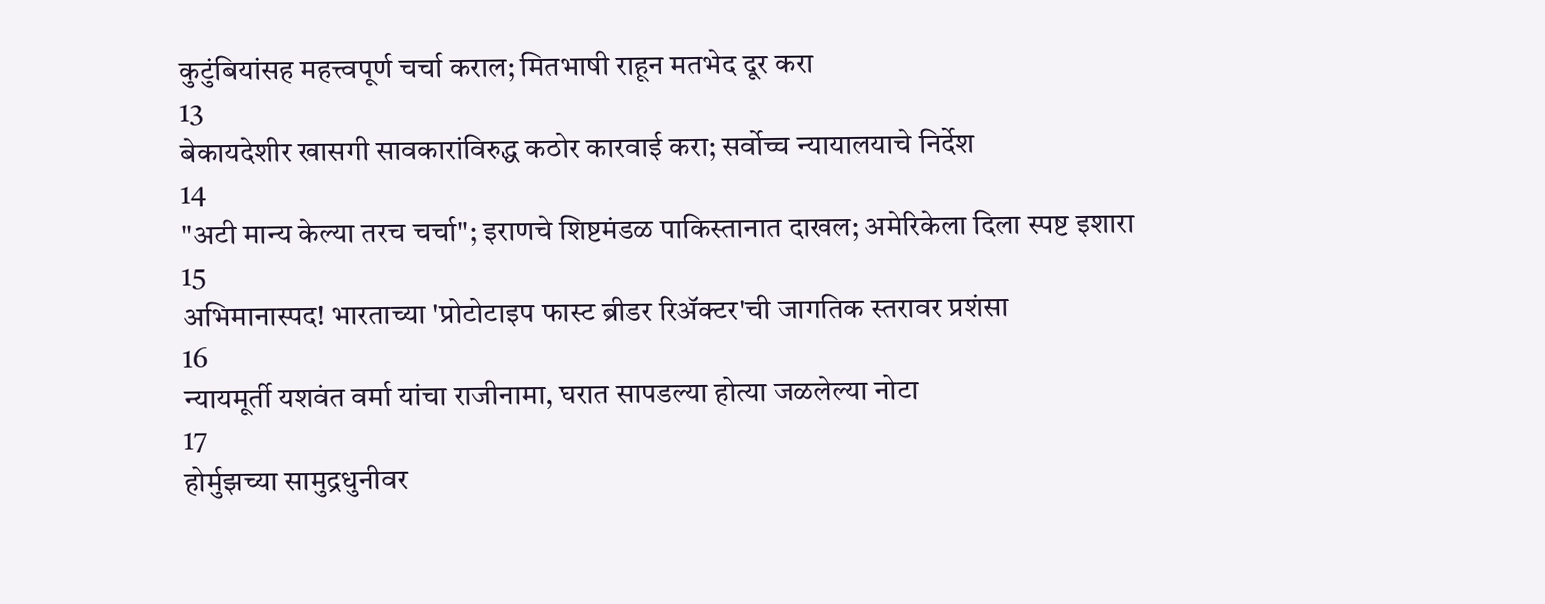कुटुंबियांसह महत्त्वपूर्ण चर्चा कराल; मितभाषी राहून मतभेद दूर करा
13
बेकायदेशीर खासगी सावकारांविरुद्ध कठोर कारवाई करा; सर्वोच्च न्यायालयाचे निर्देश
14
"अटी मान्य केल्या तरच चर्चा"; इराणचे शिष्टमंडळ पाकिस्तानात दाखल; अमेरिकेला दिला स्पष्ट इशारा
15
अभिमानास्पद! भारताच्या 'प्रोटोटाइप फास्ट ब्रीडर रिॲक्टर'ची जागतिक स्तरावर प्रशंसा
16
न्यायमूर्ती यशवंत वर्मा यांचा राजीनामा, घरात सापडल्या होत्या जळलेल्या नोटा
17
होर्मुझच्या सामुद्रधुनीवर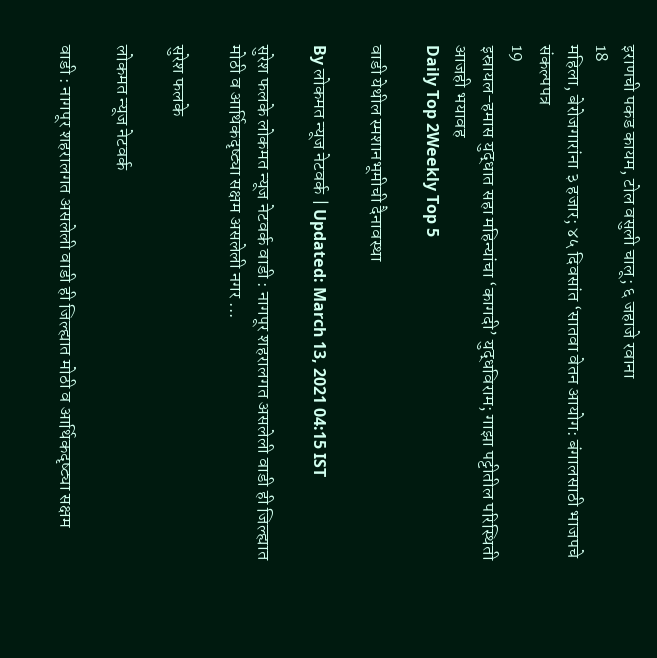इराणची पकड कायम, टोल वसुली चालू; ६ जहाजे रवाना
18
महिला, बेरोजगारांना ३ हजार; ४५ दिवसांत ‘सातवा वेतन आयोग: बंगालसाठी भाजपचे संकल्पपत्र
19
इस्रायल-हमास युद्धात सहा महिन्यांचा ‘कागदी’ युद्धविराम; गाझा पट्टीतील परिस्थिती आजही भयावह
Daily Top 2Weekly Top 5

वाडी येथील स्मशानभूमीची दैनावस्था

By लोकमत न्यूज नेटवर्क | Updated: March 13, 2021 04:15 IST

सुरेश फलके लोकमत न्यूज नेटवर्क वाडी : नागपूर शहरालगत असलेली वाडी ही जिल्ह्यात मोठी व आर्थिकदृष्ट्या सक्षम असलेली नगर ...

सुरेश फलके

लोकमत न्यूज नेटवर्क

वाडी : नागपूर शहरालगत असलेली वाडी ही जिल्ह्यात मोठी व आर्थिकदृष्ट्या सक्षम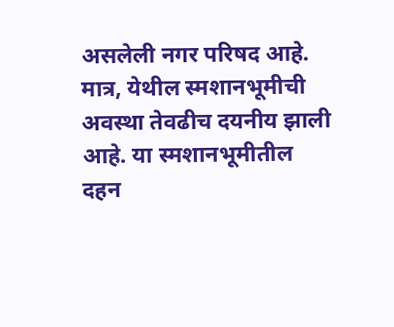असलेली नगर परिषद आहे. मात्र, येथील स्मशानभूमीची अवस्था तेवढीच दयनीय झाली आहे. या स्मशानभूमीतील दहन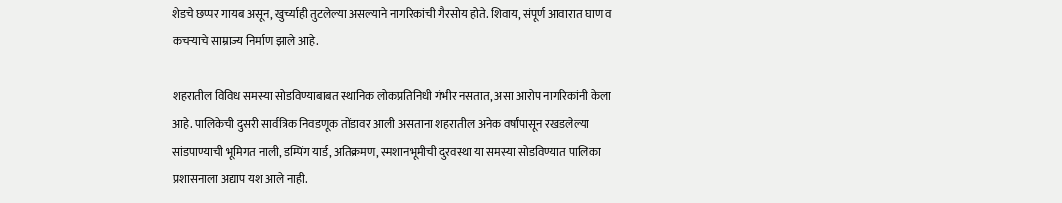शेडचे छप्पर गायब असून, खुर्च्याही तुटलेल्या असल्याने नागरिकांची गैरसोय होते. शिवाय, संपूर्ण आवारात घाण व कचऱ्याचे साम्राज्य निर्माण झाले आहे.

शहरातील विविध समस्या सोडविण्याबाबत स्थानिक लोकप्रतिनिधी गंभीर नसतात, असा आरोप नागरिकांनी केला आहे. पालिकेची दुसरी सार्वत्रिक निवडणूक तोंडावर आली असताना शहरातील अनेक वर्षांपासून रखडलेल्या सांडपाण्याची भूमिगत नाली, डम्पिंग यार्ड, अतिक्रमण, स्मशानभूमीची दुरवस्था या समस्या सोडविण्यात पालिका प्रशासनाला अद्याप यश आले नाही.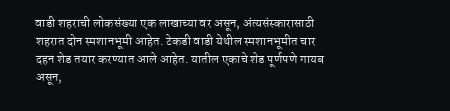वाडी शहराची लोकसंख्या एक लाखाच्या वर असून, अंत्यसंस्कारासाठी शहरात दोन स्मशानभूमी आहेत. टेकडी वाडी येथील स्मशानभूमीत चार दहन शेड तयार करण्यात आले आहेत. यातील एकाचे शेड पूर्णपणे गायब असून,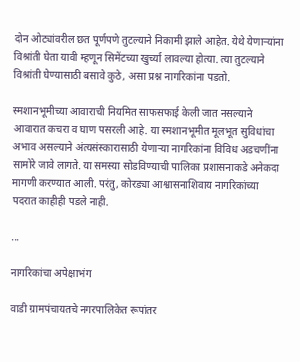दोन ओट्यांवरील छत पूर्णपणे तुटल्याने निकामी झाले आहेत. येथे येणाऱ्यांना विश्रांती घेता यावी म्हणून सिमेंटच्या खुर्च्या लावल्या होत्या. त्या तुटल्याने विश्रांती घेण्यासाठी बसावे कुठे, असा प्रश्न नागरिकांना पडतो.

स्मशानभूमीच्या आवाराची नियमित साफसफाई केली जात नसल्याने आवारात कचरा व घाण पसरली आहे. या स्मशानभूमीत मूलभूत सुविधांचा अभाव असल्याने अंत्यसंस्कारासाठी येणाऱ्या नागरिकांना विविध अडचणींना सामोरे जावे लागते. या समस्या सोडविण्याची पालिका प्रशासनाकडे अनेकदा मागणी करण्यात आली. परंतु, कोरड्या आश्वासनाशिवाय नागरिकांच्या पदरात काहीही पडले नाही.

...

नागरिकांचा अपेक्षाभंग

वाडी ग्रामपंचायतचे नगरपालिकेत रूपांतर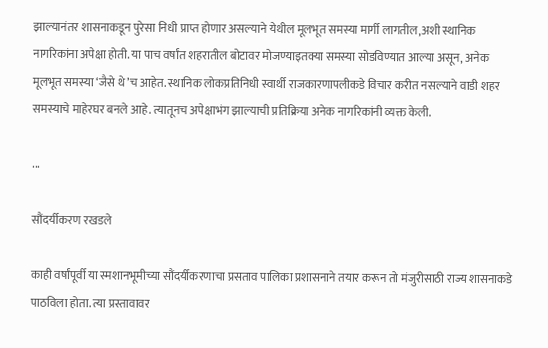झाल्यानंतर शासनाकडून पुरेसा निधी प्राप्त होणार असल्याने येथील मूलभूत समस्या मार्गी लागतील,अशी स्थानिक नागरिकांना अपेक्षा होती. या पाच वर्षांत शहरातील बोटावर मोजण्याइतक्या समस्या सोडविण्यात आल्या असून, अनेक मूलभूत समस्या ‘जैसे थे’च आहेत. स्थानिक लोकप्रतिनिधी स्वार्थी राजकारणापलीकडे विचार करीत नसल्याने वाडी शहर समस्याचे माहेरघर बनले आहे. त्यातूनच अपेक्षाभंग झाल्याची प्रतिक्रिया अनेक नागरिकांनी व्यक्त केली.

...

सौंदर्यीकरण रखडले

काही वर्षांपूर्वी या स्मशानभूमीच्या सौंदर्यीकरणाचा प्रसताव पालिका प्रशासनाने तयार करून तो मंजुरीसाठी राज्य शासनाकडे पाठविला होता. त्या प्रस्तावावर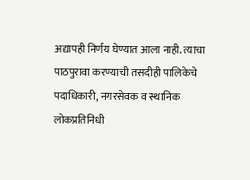अद्यापही निर्णय घेण्यात आला नाही. त्याचा पाठपुरावा करण्याची तसदीही पालिकेचे पदाधिकारी, नगरसेवक व स्थानिक लोकप्रतिनिधी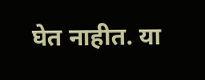घेत नाहीत. या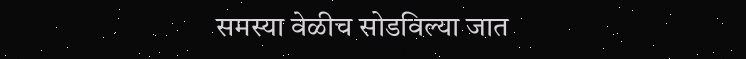समस्या वेळीच सोडविल्या जात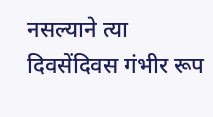नसल्याने त्या दिवसेंदिवस गंभीर रूप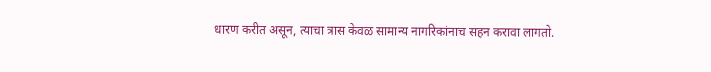धारण करीत असून, त्याचा त्रास केवळ सामान्य नागरिकांनाच सहन करावा लागतो.